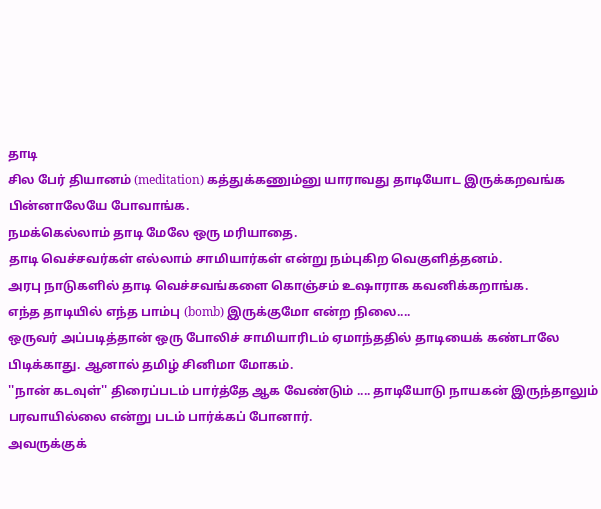தாடி
சில பேர் தியானம் (meditation) கத்துக்கணும்னு யாராவது தாடியோட இருக்கறவங்க பின்னாலேயே போவாங்க.
நமக்கெல்லாம் தாடி மேலே ஒரு மரியாதை.
தாடி வெச்சவர்கள் எல்லாம் சாமியார்கள் என்று நம்புகிற வெகுளித்தனம்.
அரபு நாடுகளில் தாடி வெச்சவங்களை கொஞ்சம் உஷாராக கவனிக்கறாங்க.
எந்த தாடியில் எந்த பாம்பு (bomb) இருக்குமோ என்ற நிலை....
ஒருவர் அப்படித்தான் ஒரு போலிச் சாமியாரிடம் ஏமாந்ததில் தாடியைக் கண்டாலே பிடிக்காது. ஆனால் தமிழ் சினிமா மோகம்.
''நான் கடவுள்'' திரைப்படம் பார்த்தே ஆக வேண்டும் .... தாடியோடு நாயகன் இருந்தாலும் பரவாயில்லை என்று படம் பார்க்கப் போனார்.
அவருக்குக்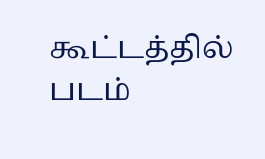கூட்டத்தில் படம்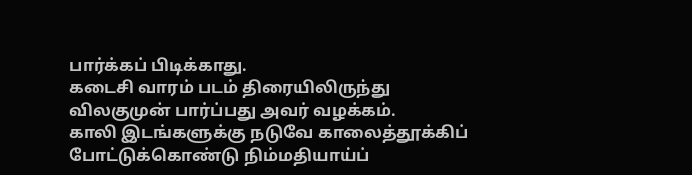பார்க்கப் பிடிக்காது.
கடைசி வாரம் படம் திரையிலிருந்து விலகுமுன் பார்ப்பது அவர் வழக்கம்.
காலி இடங்களுக்கு நடுவே காலைத்தூக்கிப் போட்டுக்கொண்டு நிம்மதியாய்ப்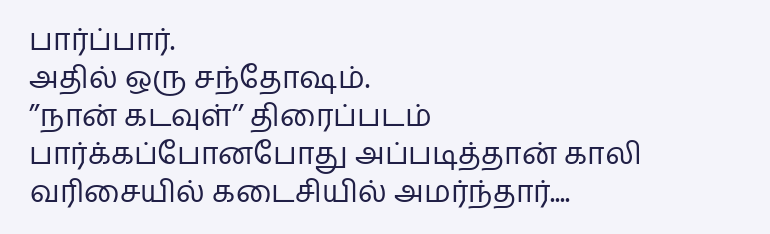பார்ப்பார்.
அதில் ஒரு சந்தோஷம்.
’’நான் கடவுள்’’ திரைப்படம் பார்க்கப்போனபோது அப்படித்தான் காலி வரிசையில் கடைசியில் அமர்ந்தார்....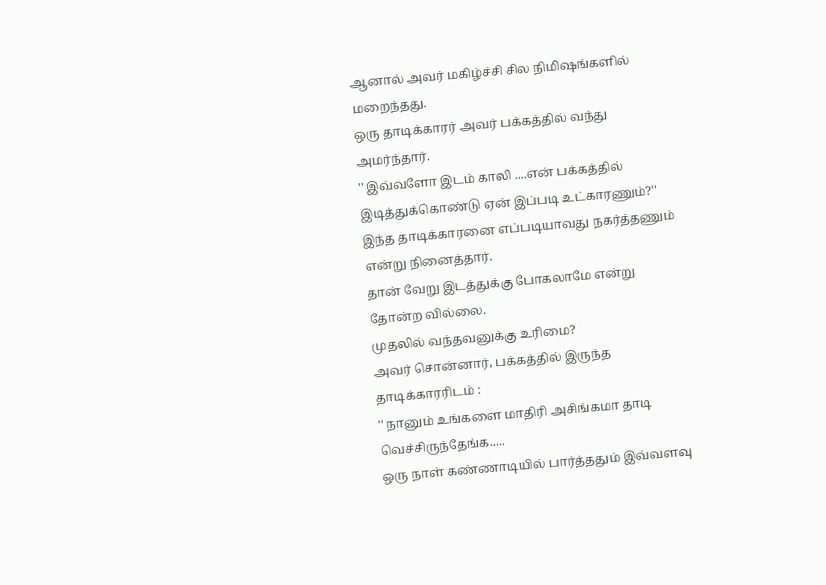ஆனால் அவர் மகிழ்ச்சி சில நிமிஷங்களில் மறைந்தது.
ஒரு தாடிக்காரர் அவர் பக்கத்தில் வந்து அமர்ந்தார்.
'' இவ்வளோ இடம் காலி ....என் பக்கத்தில் இடித்துக்கொண்டு ஏன் இப்படி உட்காரணும்?''
இந்த தாடிக்காரனை எப்படியாவது நகர்த்தணும் என்று நினைத்தார்.
தான் வேறு இடத்துக்கு போகலாமே என்று தோன்ற வில்லை.
முதலில் வந்தவனுக்கு உரிமை?
அவர் சொன்னார், பக்கத்தில் இருந்த தாடிக்காரரிடம் :
'' நானும் உங்களை மாதிரி அசிங்கமா தாடி வெச்சிருந்தேங்க.....
ஒரு நாள் கண்ணாடியில் பார்த்ததும் இவ்வளவு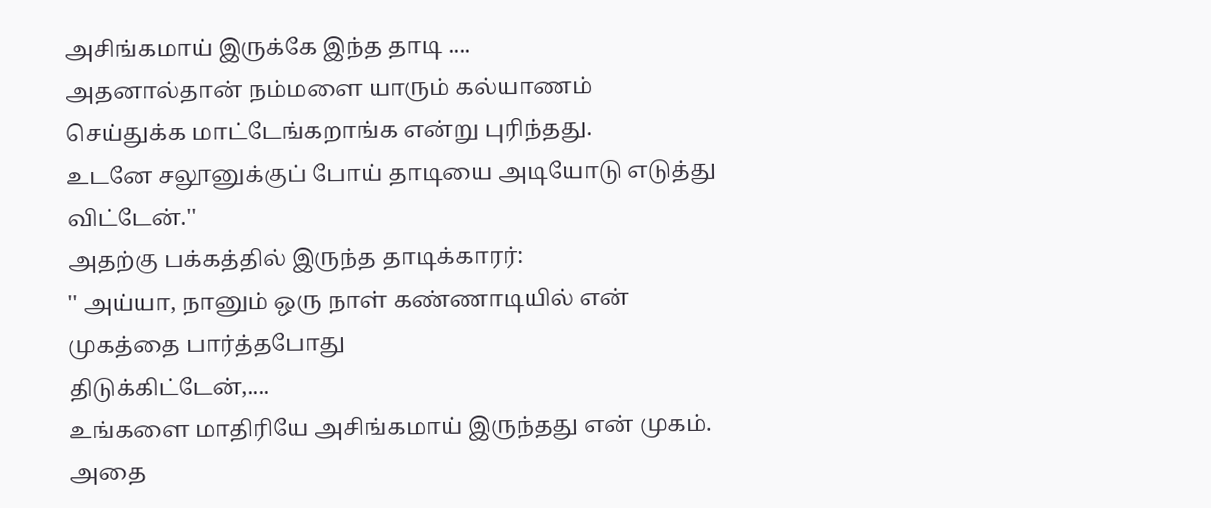அசிங்கமாய் இருக்கே இந்த தாடி ....
அதனால்தான் நம்மளை யாரும் கல்யாணம் செய்துக்க மாட்டேங்கறாங்க என்று புரிந்தது.
உடனே சலூனுக்குப் போய் தாடியை அடியோடு எடுத்து விட்டேன்.''
அதற்கு பக்கத்தில் இருந்த தாடிக்காரர்:
'' அய்யா, நானும் ஒரு நாள் கண்ணாடியில் என் முகத்தை பார்த்தபோது
திடுக்கிட்டேன்,....
உங்களை மாதிரியே அசிங்கமாய் இருந்தது என் முகம்.
அதை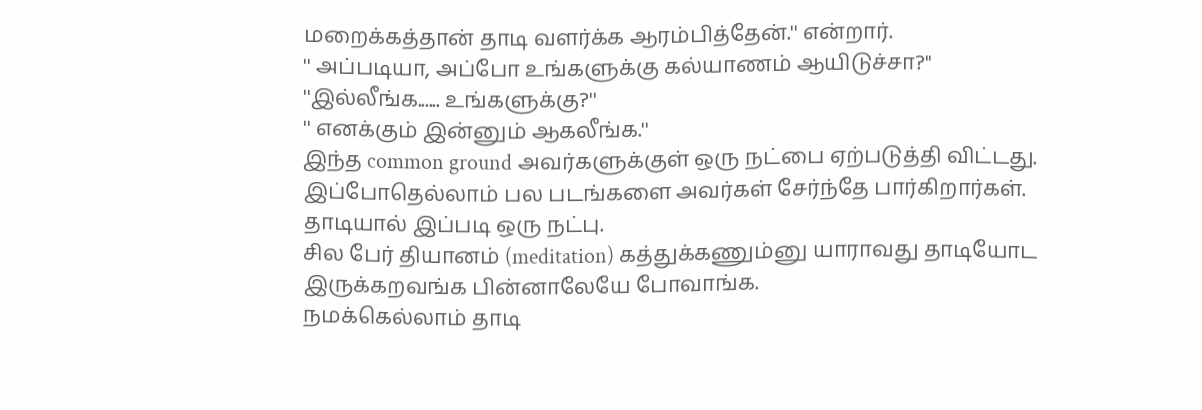மறைக்கத்தான் தாடி வளர்க்க ஆரம்பித்தேன்.'' என்றார்.
'' அப்படியா, அப்போ உங்களுக்கு கல்யாணம் ஆயிடுச்சா?''
''இல்லீங்க...... உங்களுக்கு?''
'' எனக்கும் இன்னும் ஆகலீங்க.''
இந்த common ground அவர்களுக்குள் ஒரு நட்பை ஏற்படுத்தி விட்டது.
இப்போதெல்லாம் பல படங்களை அவர்கள் சேர்ந்தே பார்கிறார்கள்.
தாடியால் இப்படி ஒரு நட்பு.
சில பேர் தியானம் (meditation) கத்துக்கணும்னு யாராவது தாடியோட இருக்கறவங்க பின்னாலேயே போவாங்க.
நமக்கெல்லாம் தாடி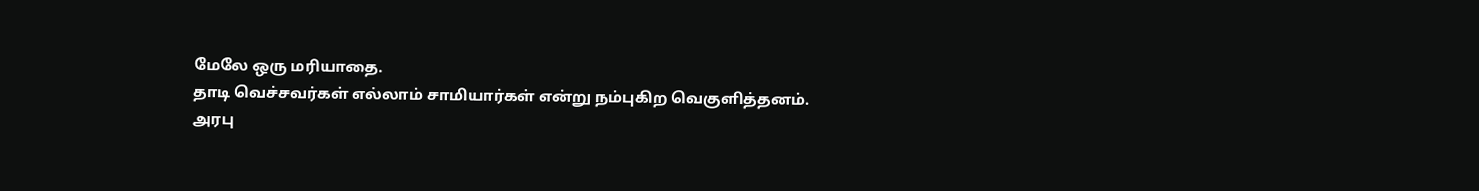மேலே ஒரு மரியாதை.
தாடி வெச்சவர்கள் எல்லாம் சாமியார்கள் என்று நம்புகிற வெகுளித்தனம்.
அரபு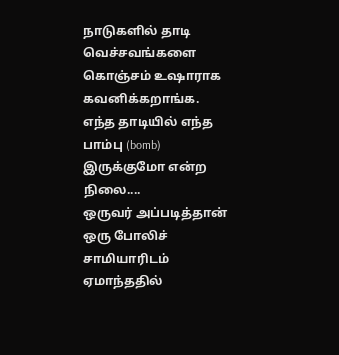நாடுகளில் தாடி வெச்சவங்களை கொஞ்சம் உஷாராக கவனிக்கறாங்க.
எந்த தாடியில் எந்த பாம்பு (bomb) இருக்குமோ என்ற நிலை....
ஒருவர் அப்படித்தான் ஒரு போலிச் சாமியாரிடம் ஏமாந்ததில்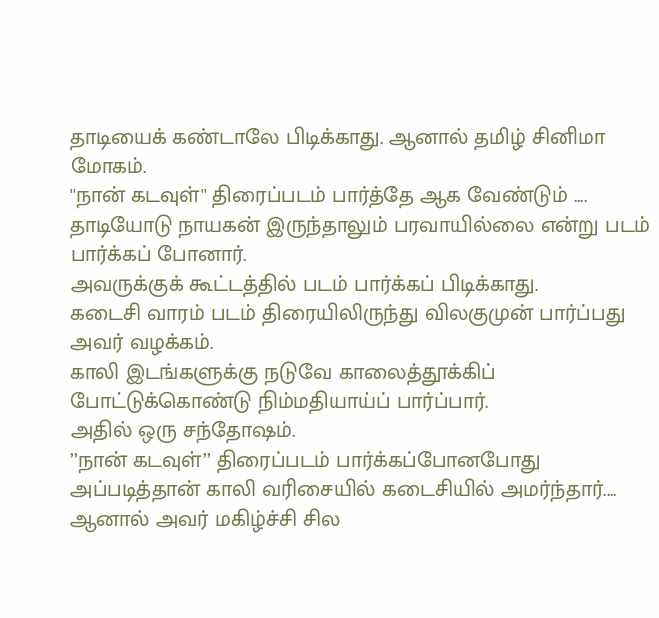தாடியைக் கண்டாலே பிடிக்காது. ஆனால் தமிழ் சினிமா மோகம்.
''நான் கடவுள்'' திரைப்படம் பார்த்தே ஆக வேண்டும் .... தாடியோடு நாயகன் இருந்தாலும் பரவாயில்லை என்று படம் பார்க்கப் போனார்.
அவருக்குக் கூட்டத்தில் படம் பார்க்கப் பிடிக்காது.
கடைசி வாரம் படம் திரையிலிருந்து விலகுமுன் பார்ப்பது அவர் வழக்கம்.
காலி இடங்களுக்கு நடுவே காலைத்தூக்கிப் போட்டுக்கொண்டு நிம்மதியாய்ப் பார்ப்பார்.
அதில் ஒரு சந்தோஷம்.
’’நான் கடவுள்’’ திரைப்படம் பார்க்கப்போனபோது அப்படித்தான் காலி வரிசையில் கடைசியில் அமர்ந்தார்....
ஆனால் அவர் மகிழ்ச்சி சில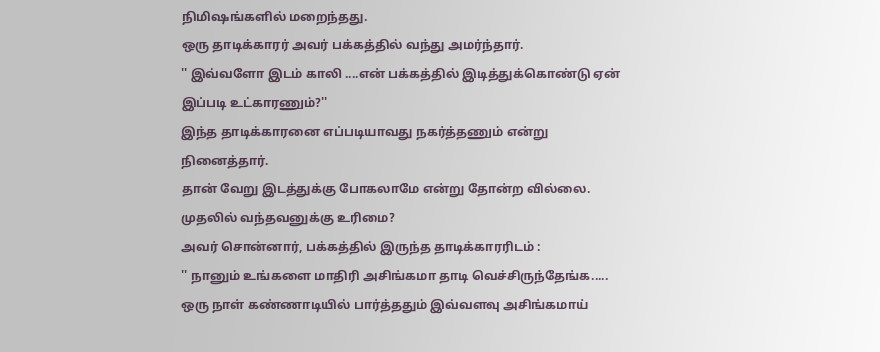நிமிஷங்களில் மறைந்தது.
ஒரு தாடிக்காரர் அவர் பக்கத்தில் வந்து அமர்ந்தார்.
'' இவ்வளோ இடம் காலி ....என் பக்கத்தில் இடித்துக்கொண்டு ஏன் இப்படி உட்காரணும்?''
இந்த தாடிக்காரனை எப்படியாவது நகர்த்தணும் என்று நினைத்தார்.
தான் வேறு இடத்துக்கு போகலாமே என்று தோன்ற வில்லை.
முதலில் வந்தவனுக்கு உரிமை?
அவர் சொன்னார், பக்கத்தில் இருந்த தாடிக்காரரிடம் :
'' நானும் உங்களை மாதிரி அசிங்கமா தாடி வெச்சிருந்தேங்க.....
ஒரு நாள் கண்ணாடியில் பார்த்ததும் இவ்வளவு அசிங்கமாய்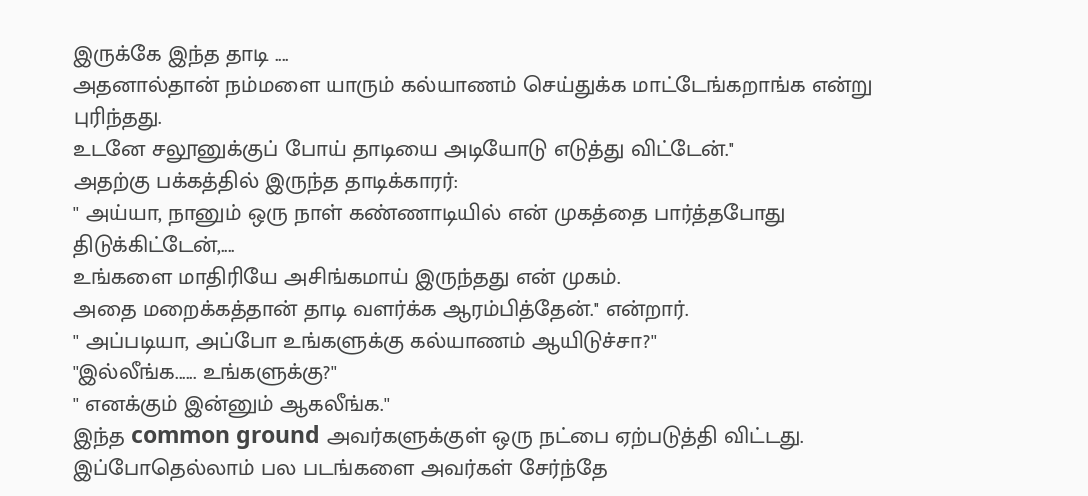இருக்கே இந்த தாடி ....
அதனால்தான் நம்மளை யாரும் கல்யாணம் செய்துக்க மாட்டேங்கறாங்க என்று புரிந்தது.
உடனே சலூனுக்குப் போய் தாடியை அடியோடு எடுத்து விட்டேன்.''
அதற்கு பக்கத்தில் இருந்த தாடிக்காரர்:
'' அய்யா, நானும் ஒரு நாள் கண்ணாடியில் என் முகத்தை பார்த்தபோது
திடுக்கிட்டேன்,....
உங்களை மாதிரியே அசிங்கமாய் இருந்தது என் முகம்.
அதை மறைக்கத்தான் தாடி வளர்க்க ஆரம்பித்தேன்.'' என்றார்.
'' அப்படியா, அப்போ உங்களுக்கு கல்யாணம் ஆயிடுச்சா?''
''இல்லீங்க...... உங்களுக்கு?''
'' எனக்கும் இன்னும் ஆகலீங்க.''
இந்த common ground அவர்களுக்குள் ஒரு நட்பை ஏற்படுத்தி விட்டது.
இப்போதெல்லாம் பல படங்களை அவர்கள் சேர்ந்தே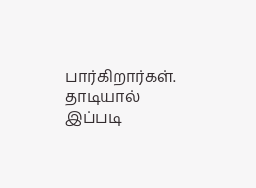பார்கிறார்கள்.
தாடியால் இப்படி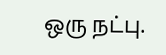ஒரு நட்பு.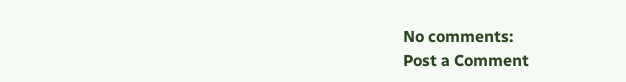No comments:
Post a Comment